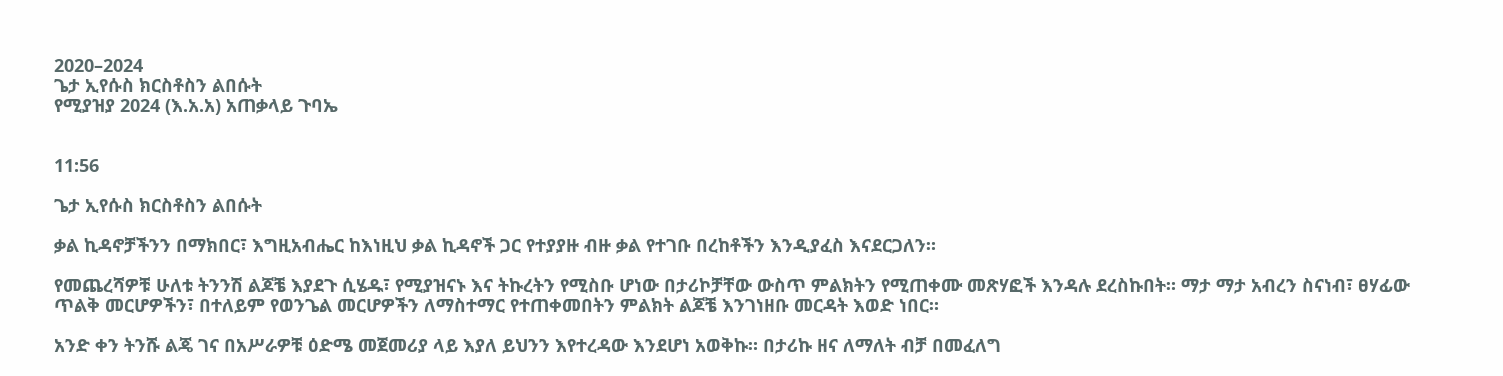2020–2024
ጌታ ኢየሱስ ክርስቶስን ልበሱት
የሚያዝያ 2024 (እ.አ.አ) አጠቃላይ ጉባኤ


11:56

ጌታ ኢየሱስ ክርስቶስን ልበሱት

ቃል ኪዳኖቻችንን በማክበር፣ እግዚአብሔር ከእነዚህ ቃል ኪዳኖች ጋር የተያያዙ ብዙ ቃል የተገቡ በረከቶችን እንዲያፈስ እናደርጋለን።

የመጨረሻዎቹ ሁለቱ ትንንሽ ልጆቼ እያደጉ ሲሄዱ፣ የሚያዝናኑ እና ትኩረትን የሚስቡ ሆነው በታሪኮቻቸው ውስጥ ምልክትን የሚጠቀሙ መጽሃፎች እንዳሉ ደረስኩበት። ማታ ማታ አብረን ስናነብ፣ ፀሃፊው ጥልቅ መርሆዎችን፣ በተለይም የወንጌል መርሆዎችን ለማስተማር የተጠቀመበትን ምልክት ልጆቼ እንገነዘቡ መርዳት እወድ ነበር።

አንድ ቀን ትንሹ ልጄ ገና በአሥራዎቹ ዕድሜ መጀመሪያ ላይ እያለ ይህንን እየተረዳው እንደሆነ አወቅኩ። በታሪኩ ዘና ለማለት ብቻ በመፈለግ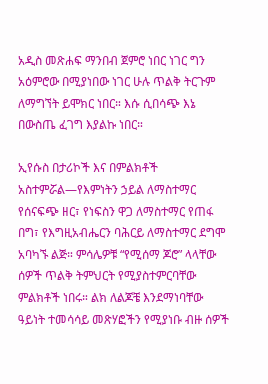አዲስ መጽሐፍ ማንበብ ጀምሮ ነበር ነገር ግን አዕምሮው በሚያነበው ነገር ሁሉ ጥልቅ ትርጉም ለማግኘት ይሞክር ነበር። እሱ ሲበሳጭ እኔ በውስጤ ፈገግ እያልኩ ነበር።

ኢየሱስ በታሪኮች እና በምልክቶች አስተምሯል—የእምነትን ኃይል ለማስተማር የሰናፍጭ ዘር፣ የነፍስን ዋጋ ለማስተማር የጠፋ በግ፣ የእግዚአብሔርን ባሕርይ ለማስተማር ደግሞ አባካኙ ልጅ። ምሳሌዎቹ “የሚሰማ ጆሮ” ላላቸው ሰዎች ጥልቅ ትምህርት የሚያስተምርባቸው ምልክቶች ነበሩ። ልክ ለልጆቼ እንደማነባቸው ዓይነት ተመሳሳይ መጽሃፎችን የሚያነቡ ብዙ ሰዎች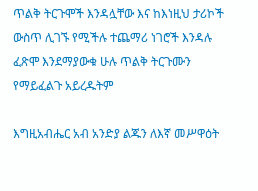ጥልቅ ትርጉሞች እንዳሏቸው እና ከእነዚህ ታሪኮች ውስጥ ሊገኙ የሚችሉ ተጨማሪ ነገሮች እንዳሉ ፈጽሞ እንደማያውቁ ሁሉ ጥልቅ ትርጉሙን የማይፈልጉ አይረዱትም

እግዚአብሔር አብ አንድያ ልጁን ለእኛ መሥዋዕት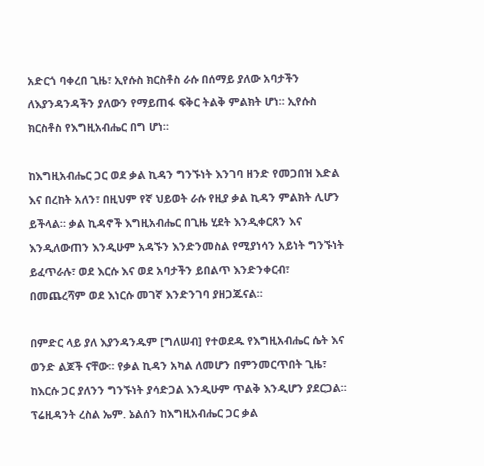አድርጎ ባቀረበ ጊዜ፣ ኢየሱስ ክርስቶስ ራሱ በሰማይ ያለው አባታችን ለእያንዳንዳችን ያለውን የማይጠፋ ፍቅር ትልቅ ምልክት ሆነ። ኢየሱስ ክርስቶስ የእግዚአብሔር በግ ሆነ።

ከእግዚአብሔር ጋር ወደ ቃል ኪዳን ግንኙነት እንገባ ዘንድ የመጋበዝ እድል እና በረከት አለን፣ በዚህም የኛ ህይወት ራሱ የዚያ ቃል ኪዳን ምልክት ሊሆን ይችላል። ቃል ኪዳኖች እግዚአብሔር በጊዜ ሂደት እንዲቀርጸን እና እንዲለውጠን እንዲሁም አዳኙን እንድንመስል የሚያነሳን አይነት ግንኙነት ይፈጥራሉ፣ ወደ እርሱ እና ወደ አባታችን ይበልጥ እንድንቀርብ፣ በመጨረሻም ወደ እነርሱ መገኛ እንድንገባ ያዘጋጁናል።

በምድር ላይ ያለ እያንዳንዱም [ግለሠብ] የተወደዱ የእግዚአብሔር ሴት እና ወንድ ልጆች ናቸው። የቃል ኪዳን አካል ለመሆን በምንመርጥበት ጊዜ፣ ከእርሱ ጋር ያለንን ግንኙነት ያሳድጋል እንዲሁም ጥልቅ እንዲሆን ያደርጋል። ፕሬዚዳንት ረስል ኤም. ኔልሰን ከእግዚአብሔር ጋር ቃል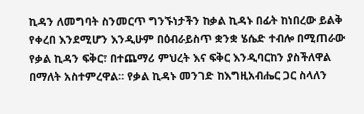ኪዳን ለመግባት ስንመርጥ ግንኙነታችን ከቃል ኪዳኑ በፊት ከነበረው ይልቅ የቀረበ እንደሚሆን እንዲሁም በዕብራይስጥ ቋንቋ ሄሴድ ተብሎ በሚጠራው የቃል ኪዳን ፍቅር፣ በተጨማሪ ምህረት እና ፍቅር እንዲባርከን ያስችለዋል በማለት አስተምረዋል። የቃል ኪዳኑ መንገድ ከእግዚአብሔር ጋር ስላለን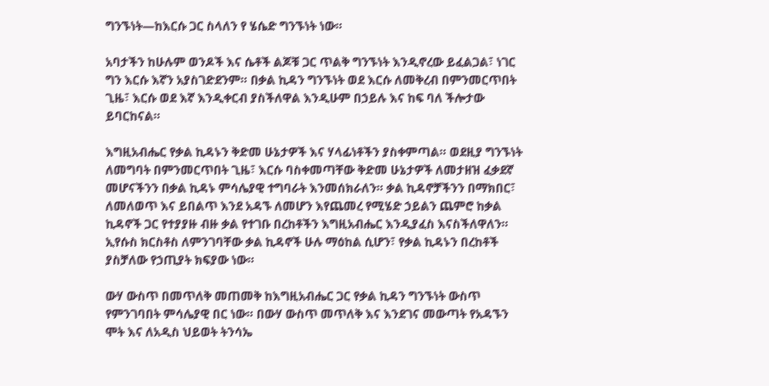ግንኙነት—ከእርሱ ጋር ስላለን የ ሄሴድ ግንኙነት ነው።

አባታችን ከሁሉም ወንዶች እና ሴቶች ልጆቹ ጋር ጥልቅ ግንኙነት እንዲኖረው ይፈልጋል፣ ነገር ግን እርሱ እኛን አያስገድደንም። በቃል ኪዳን ግንኙነት ወደ እርሱ ለመቅረብ በምንመርጥበት ጊዜ፣ እርሱ ወደ እኛ እንዲቀርብ ያስችለዋል እንዲሁም በኃይሉ እና ከፍ ባለ ችሎታው ይባርከናል።

እግዚአብሔር የቃል ኪዳኑን ቅድመ ሁኔታዎች እና ሃላፊነቶችን ያስቀምጣል። ወደዚያ ግንኙነት ለመግባት በምንመርጥበት ጊዜ፣ እርሱ ባስቀመጣቸው ቅድመ ሁኔታዎች ለመታዘዝ ፈቃደኛ መሆናችንን በቃል ኪዳኑ ምሳሌያዊ ተግባራት እንመሰክራለን። ቃል ኪዳኖቻችንን በማክበር፣ ለመለወጥ እና ይበልጥ እንደ አዳኙ ለመሆን እየጨመረ የሚሄድ ኃይልን ጨምሮ ከቃል ኪዳኖች ጋር የተያያዙ ብዙ ቃል የተገቡ በረከቶችን እግዚአብሔር እንዲያፈስ እናስችለዋለን። ኢየሱስ ክርስቶስ ለምንገባቸው ቃል ኪዳኖች ሁሉ ማዕከል ሲሆን፣ የቃል ኪዳኑን በረከቶች ያስቻለው የኃጢያት ክፍያው ነው።

ውሃ ውስጥ በመጥለቅ መጠመቅ ከእግዚአብሔር ጋር የቃል ኪዳን ግንኙነት ውስጥ የምንገባበት ምሳሌያዊ በር ነው። በውሃ ውስጥ መጥለቅ እና እንደገና መውጣት የአዳኙን ሞት እና ለአዲስ ህይወት ትንሳኤ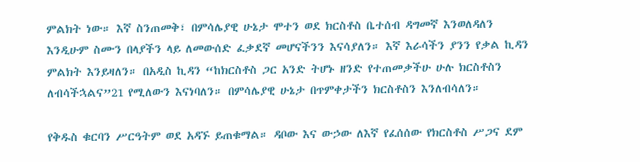ምልክት ነው። እኛ ስንጠመቅ፣ በምሳሌያዊ ሁኔታ ሞተን ወደ ክርስቶስ ቤተሰብ ዳግመኛ እንወለዳለን እንዲሁም ስሙን በላያችን ላይ ለመውሰድ ፈቃደኛ መሆናችንን እናሳያለን። እኛ እራሳችን ያንን የቃል ኪዳን ምልክት እንይዛለን። በአዲስ ኪዳን “ከክርስቶስ ጋር አንድ ትሆኑ ዘንድ የተጠመቃችሁ ሁሉ ክርስቶስን ለብሳችኋልና”21 የሚለውን እናነባለን። በምሳሌያዊ ሁኔታ በጥምቀታችን ክርስቶስን እንለብሳለን።

የቅዱስ ቁርባን ሥርዓትም ወደ አዳኙ ይጠቁማል። ዳቦው እና ውኃው ለእኛ የፈሰሰው የክርስቶስ ሥጋና ደም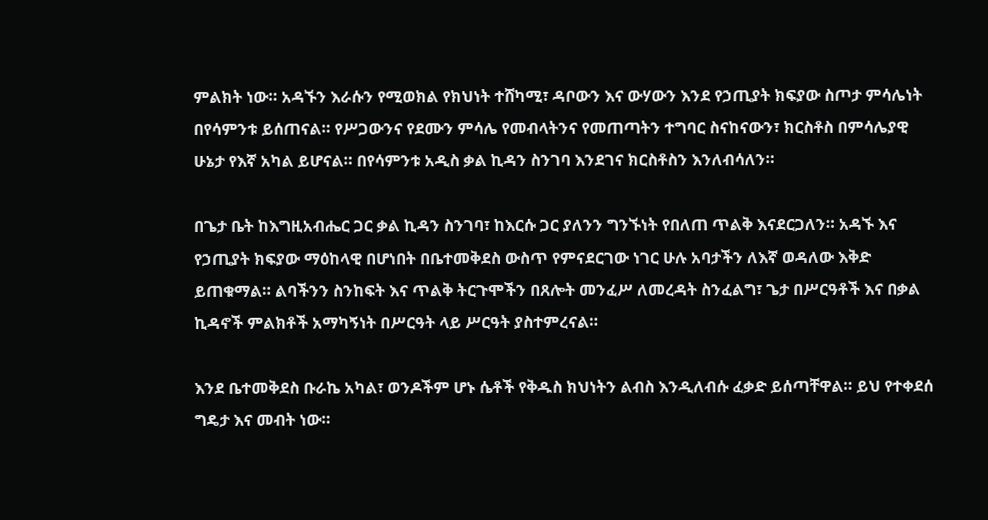ምልክት ነው። አዳኙን እራሱን የሚወክል የክህነት ተሸካሚ፣ ዳቦውን እና ውሃውን እንደ የኃጢያት ክፍያው ስጦታ ምሳሌነት በየሳምንቱ ይሰጠናል። የሥጋውንና የደሙን ምሳሌ የመብላትንና የመጠጣትን ተግባር ስናከናውን፣ ክርስቶስ በምሳሌያዊ ሁኔታ የእኛ አካል ይሆናል። በየሳምንቱ አዲስ ቃል ኪዳን ስንገባ እንደገና ክርስቶስን እንለብሳለን።

በጌታ ቤት ከእግዚአብሔር ጋር ቃል ኪዳን ስንገባ፣ ከእርሱ ጋር ያለንን ግንኙነት የበለጠ ጥልቅ እናደርጋለን። አዳኙ እና የኃጢያት ክፍያው ማዕከላዊ በሆነበት በቤተመቅደስ ውስጥ የምናደርገው ነገር ሁሉ አባታችን ለእኛ ወዳለው እቅድ ይጠቁማል። ልባችንን ስንከፍት እና ጥልቅ ትርጉሞችን በጸሎት መንፈሥ ለመረዳት ስንፈልግ፣ ጌታ በሥርዓቶች እና በቃል ኪዳኖች ምልክቶች አማካኝነት በሥርዓት ላይ ሥርዓት ያስተምረናል።

እንደ ቤተመቅደስ ቡራኬ አካል፣ ወንዶችም ሆኑ ሴቶች የቅዱስ ክህነትን ልብስ እንዲለብሱ ፈቃድ ይሰጣቸዋል። ይህ የተቀደሰ ግዴታ እና መብት ነው።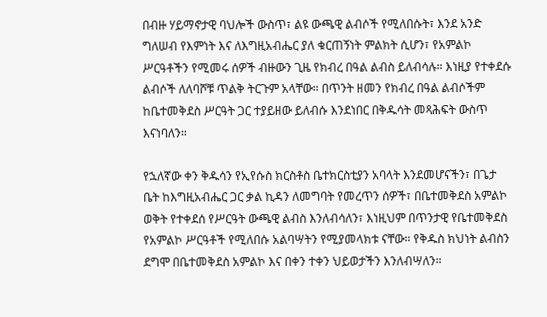በብዙ ሃይማኖታዊ ባህሎች ውስጥ፣ ልዩ ውጫዊ ልብሶች የሚለበሱት፣ እንደ አንድ ግለሠብ የእምነት እና ለእግዚአብሔር ያለ ቁርጠኝነት ምልክት ሲሆን፣ የአምልኮ ሥርዓቶችን የሚመሩ ሰዎች ብዙውን ጊዜ የክብረ በዓል ልብስ ይለብሳሉ። እነዚያ የተቀደሱ ልብሶች ለለባሾቹ ጥልቅ ትርጉም አላቸው። በጥንት ዘመን የክብረ በዓል ልብሶችም ከቤተመቅደስ ሥርዓት ጋር ተያይዘው ይለብሱ እንደነበር በቅዱሳት መጻሕፍት ውስጥ እናነባለን።

የኋለኛው ቀን ቅዱሳን የኢየሱስ ክርስቶስ ቤተክርስቲያን አባላት እንደመሆናችን፣ በጌታ ቤት ከእግዚአብሔር ጋር ቃል ኪዳን ለመግባት የመረጥን ሰዎች፣ በቤተመቅደስ አምልኮ ወቅት የተቀደሰ የሥርዓት ውጫዊ ልብስ እንለብሳለን፣ እነዚህም በጥንታዊ የቤተመቅደስ የአምልኮ ሥርዓቶች የሚለበሱ አልባሣትን የሚያመላክቱ ናቸው። የቅዱስ ክህነት ልብስን ደግሞ በቤተመቅደስ አምልኮ እና በቀን ተቀን ህይወታችን እንለብሣለን።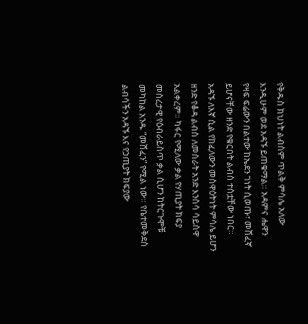የቅዱስ ክህነት ልብስም ጥልቅ ምሳሌ አለው እንዲሁም ወደ አዳኙ ይጠቁማል። አዳምና ሔዋን የዛፍ ፍሬውን በልተው ከኤደን ገነት ሲወጡ፣ መሸፈኛ ይሆናቸው ዘንድ የቁርበት ልብስ ተሰቷቸው ነበር። አዳኙ ለእኛ ሲል የከፈለውን መስዋዕትነት ምሳሌ ይሆን ዘንድ የቆዳ ልብስ ለመስራት አንድ እንስሳ ሳይሰዋ አልቀረም። ካፋር የሚለው ቃል የሃጢያት ክፍያ መሰረታዊ የዕብራይስጥ ቃል ሲሆን ከትርጉሞቹ መካከል አንዱ “መሸፈን” የሚል ነው። የቤተመቅደስ ልብሳችን አዳኙ እና የኃጢያት ክፍያው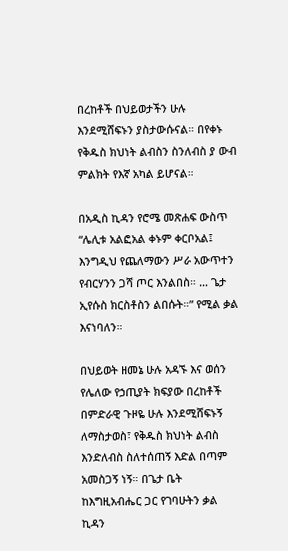በረከቶች በህይወታችን ሁሉ እንደሚሸፍኑን ያስታውሱናል። በየቀኑ የቅዱስ ክህነት ልብስን ስንለብስ ያ ውብ ምልክት የእኛ አካል ይሆናል።

በአዲስ ኪዳን የሮሜ መጽሐፍ ውስጥ “ሌሊቱ አልፎአል ቀኑም ቀርቦአል፤ እንግዲህ የጨለማውን ሥራ አውጥተን የብርሃንን ጋሻ ጦር እንልበስ። … ጌታ ኢየሱስ ክርስቶስን ልበሱት።” የሚል ቃል እናነባለን።

በህይወት ዘመኔ ሁሉ አዳኙ እና ወሰን የሌለው የኃጢያት ክፍያው በረከቶች በምድራዊ ጉዞዬ ሁሉ እንደሚሸፍኑኝ ለማስታወስ፣ የቅዱስ ክህነት ልብስ እንድለብስ ስለተሰጠኝ እድል በጣም አመስጋኝ ነኝ። በጌታ ቤት ከእግዚአብሔር ጋር የገባሁትን ቃል ኪዳን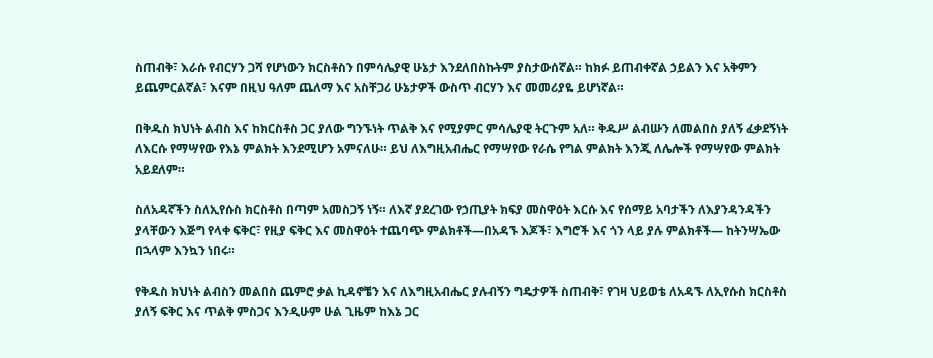ስጠብቅ፣ እራሱ የብርሃን ጋሻ የሆነውን ክርስቶስን በምሳሌያዊ ሁኔታ እንደለበስኩትም ያስታውሰኛል። ከክፉ ይጠብቀኛል ኃይልን እና አቅምን ይጨምርልኛል፣ እናም በዚህ ዓለም ጨለማ እና አስቸጋሪ ሁኔታዎች ውስጥ ብርሃን እና መመሪያዬ ይሆነኛል።

በቅዱስ ክህነት ልብስ እና ከክርስቶስ ጋር ያለው ግንኙነት ጥልቅ እና የሚያምር ምሳሌያዊ ትርጉም አለ። ቅዱሥ ልብሡን ለመልበስ ያለኝ ፈቃደኝነት ለእርሱ የማሣየው የእኔ ምልክት እንደሚሆን አምናለሁ። ይህ ለእግዚአብሔር የማሣየው የራሴ የግል ምልክት እንጂ ለሌሎች የማሣየው ምልክት አይደለም።

ስለአዳኛችን ስለኢየሱስ ክርስቶስ በጣም አመስጋኝ ነኝ። ለእኛ ያደረገው የኃጢያት ክፍያ መስዋዕት እርሱ እና የሰማይ አባታችን ለእያንዳንዳችን ያላቸውን እጅግ የላቀ ፍቅር፣ የዚያ ፍቅር እና መስዋዕት ተጨባጭ ምልክቶች—በአዳኙ እጆች፣ እግሮች እና ጎን ላይ ያሉ ምልክቶች— ከትንሣኤው በኋላም እንኳን ነበሩ።

የቅዱስ ክህነት ልብስን መልበስ ጨምሮ ቃል ኪዳኖቼን እና ለእግዚአብሔር ያሉብኝን ግዴታዎች ስጠብቅ፣ የገዛ ህይወቴ ለአዳኙ ለኢየሱስ ክርስቶስ ያለኝ ፍቅር እና ጥልቅ ምስጋና እንዲሁም ሁል ጊዜም ከእኔ ጋር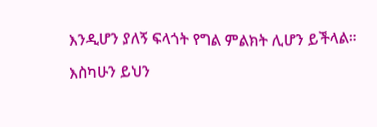እንዲሆን ያለኝ ፍላጎት የግል ምልክት ሊሆን ይችላል።

እስካሁን ይህን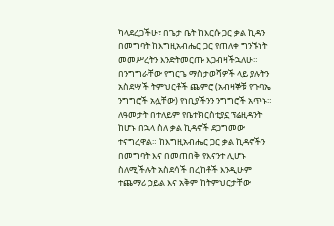ካላደረጋችሁ፣ በጌታ ቤት ከእርሱ ጋር ቃል ኪዳን በመግባት ከእግዚአብሔር ጋር የጠለቀ ግንኙነት መመሥረትን እንድትመርጡ እጋብዛችኋለሁ። በንግግራቸው የግርጌ ማስታወሻዎች ላይ ያሉትን አስደሣች ትምህርቶች ጨምሮ (አብዛኞቹ የጉባኤ ንግግሮች አሏቸው) የነቢያችንን ንግግሮች አጥኑ። ለዓመታት በተለይም የቤተክርስቲያኗ ፕሬዚዳንት ከሆኑ በኋላ ስለ ቃል ኪዳኖች ደጋግመው ተናግረዋል። ከእግዚአብሔር ጋር ቃል ኪዳኖችን በመግባት እና በመጠበቅ የእናንተ ሊሆኑ ስለሚችሉት አስደሳች በረከቶች እንዲሁም ተጨማሪ ኃይል እና አቅም ከትምህርታቸው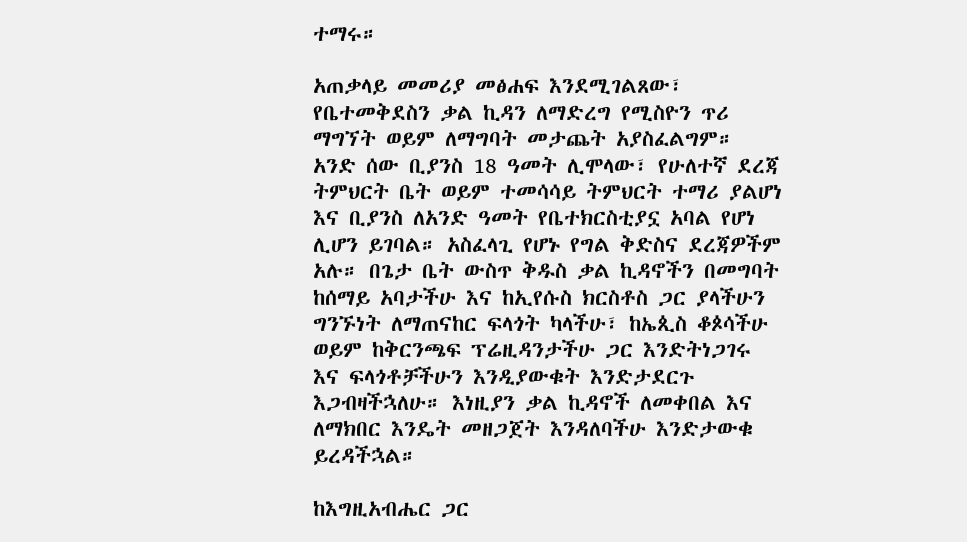ተማሩ።

አጠቃላይ መመሪያ መፅሐፍ እንደሚገልጸው፣ የቤተመቅደስን ቃል ኪዳን ለማድረግ የሚስዮን ጥሪ ማግኘት ወይም ለማግባት መታጨት አያስፈልግም። አንድ ሰው ቢያንስ 18 ዓመት ሊሞላው፣ የሁለተኛ ደረጃ ትምህርት ቤት ወይም ተመሳሳይ ትምህርት ተማሪ ያልሆነ እና ቢያንስ ለአንድ ዓመት የቤተክርስቲያኗ አባል የሆነ ሊሆን ይገባል። አስፈላጊ የሆኑ የግል ቅድስና ደረጃዎችም አሉ። በጌታ ቤት ውስጥ ቅዱስ ቃል ኪዳኖችን በመግባት ከሰማይ አባታችሁ እና ከኢየሱስ ክርስቶስ ጋር ያላችሁን ግንኙነት ለማጠናከር ፍላጎት ካላችሁ፣ ከኤጲስ ቆጶሳችሁ ወይም ከቅርንጫፍ ፕሬዚዳንታችሁ ጋር እንድትነጋገሩ እና ፍላጎቶቻችሁን እንዲያውቁት እንድታደርጉ እጋብዛችኋለሁ። እነዚያን ቃል ኪዳኖች ለመቀበል እና ለማክበር እንዴት መዘጋጀት እንዳለባችሁ እንድታውቁ ይረዳችኋል።

ከእግዚአብሔር ጋር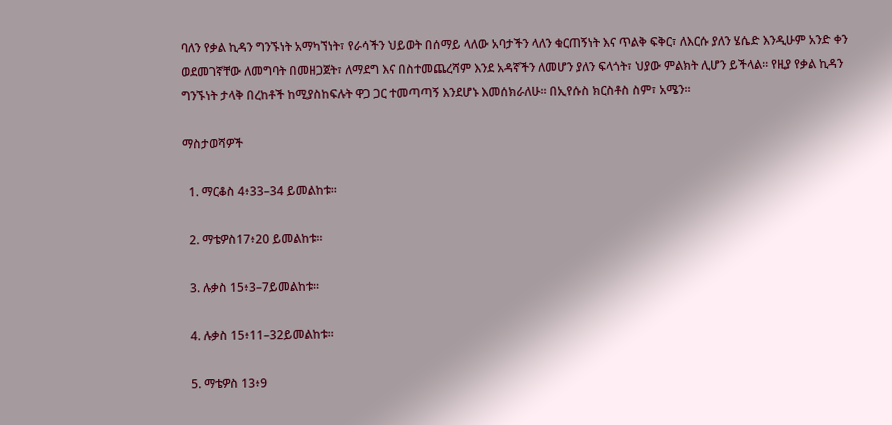ባለን የቃል ኪዳን ግንኙነት አማካኘነት፣ የራሳችን ህይወት በሰማይ ላለው አባታችን ላለን ቁርጠኝነት እና ጥልቅ ፍቅር፣ ለእርሱ ያለን ሄሴድ እንዲሁም አንድ ቀን ወደመገኛቸው ለመግባት በመዘጋጀት፣ ለማደግ እና በስተመጨረሻም እንደ አዳኛችን ለመሆን ያለን ፍላጎት፣ ህያው ምልክት ሊሆን ይችላል። የዚያ የቃል ኪዳን ግንኙነት ታላቅ በረከቶች ከሚያስከፍሉት ዋጋ ጋር ተመጣጣኝ እንደሆኑ እመሰክራለሁ። በኢየሱስ ክርስቶስ ስም፣ አሜን።

ማስታወሻዎች

  1. ማርቆስ 4፥33–34 ይመልከቱ።

  2. ማቴዎስ17፥20 ይመልከቱ።

  3. ሉቃስ 15፥3–7ይመልከቱ።

  4. ሉቃስ 15፥11–32ይመልከቱ።

  5. ማቴዎስ 13፥9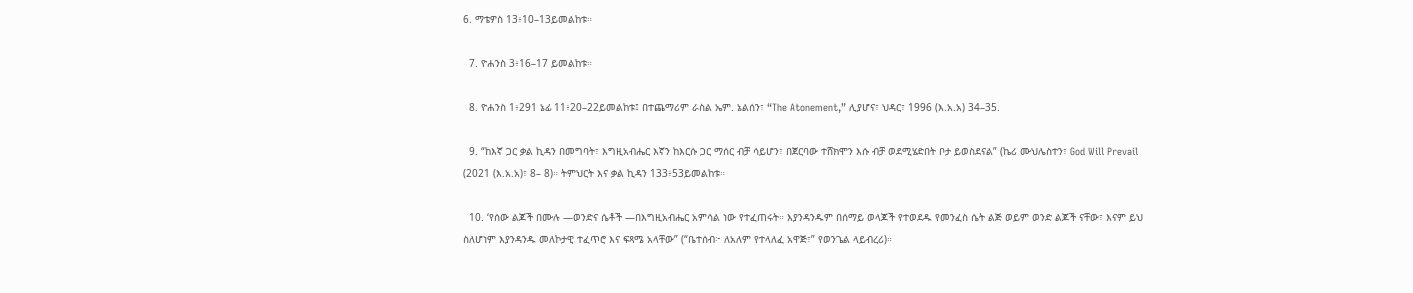6. ማቴዎስ 13፥10–13ይመልከቱ።

  7. ዮሐንስ 3፥16–17 ይመልከቱ።

  8. ዮሐንስ 1፥291 ኔፊ 11፥20–22ይመልከቱ፤ በተጨማሪም ራስል ኤም. ኔልሰን፣ “The Atonement,” ሊያሆና፣ ህዳር፣ 1996 (እ.አ.አ) 34–35.

  9. “ከእኛ ጋር ቃል ኪዳን በመግባት፣ እግዚአብሔር እኛን ከእርሱ ጋር ማሰር ብቻ ሳይሆን፣ በጀርባው ተሸክሞን እሱ ብቻ ወደሚሄድበት ቦታ ይወስደናል” (ኬሪ ሙህሌስተን፣ God Will Prevail (2021 (እ.አ.አ)፣ 8– 8)። ትምህርት እና ቃል ኪዳን 133፥53ይመልከቱ።

  10. ‘የሰው ልጆች በሙሉ —ወንድና ሴቶች —በእግዚአብሔር አምሳል ነው የተፈጠሩት። እያንዳንዱም በሰማይ ወላጆች የተወደዱ የመንፈስ ሴት ልጅ ወይም ወንድ ልጆች ናቸው፣ እናም ይህ ስለሆነም እያንዳንዱ መለኮታዊ ተፈጥሮ እና ፍጻሜ አላቸው” (“ቤተሰብ፦ ለአለም የተላለፈ አዋጅ፣” የወንጌል ላይብረሪ)።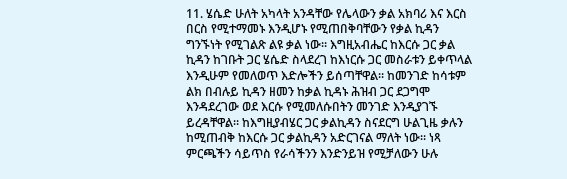11. ሄሴድ ሁለት አካላት አንዳቸው የሌላውን ቃል አክባሪ እና እርስ በርስ የሚተማመኑ እንዲሆኑ የሚጠበቅባቸውን የቃል ኪዳን ግንኙነት የሚገልጽ ልዩ ቃል ነው። እግዚአብሔር ከእርሱ ጋር ቃል ኪዳን ከገቡት ጋር ሄሴድ ስላደረገ ከእነርሱ ጋር መስራቱን ይቀጥላል እንዲሁም የመለወጥ እድሎችን ይሰጣቸዋል። ከመንገድ ከሳቱም ልክ በብሉይ ኪዳን ዘመን ከቃል ኪዳኑ ሕዝብ ጋር ደጋግሞ እንዳደረገው ወደ እርሱ የሚመለሱበትን መንገድ እንዲያገኙ ይረዳቸዋል። ከእግዚያብሄር ጋር ቃልኪዳን ስናደርግ ሁልጊዜ ቃሉን ከሚጠብቅ ከእርሱ ጋር ቃልኪዳን አድርገናል ማለት ነው። ነጻ ምርጫችን ሳይጥስ የራሳችንን እንድንይዝ የሚቻለውን ሁሉ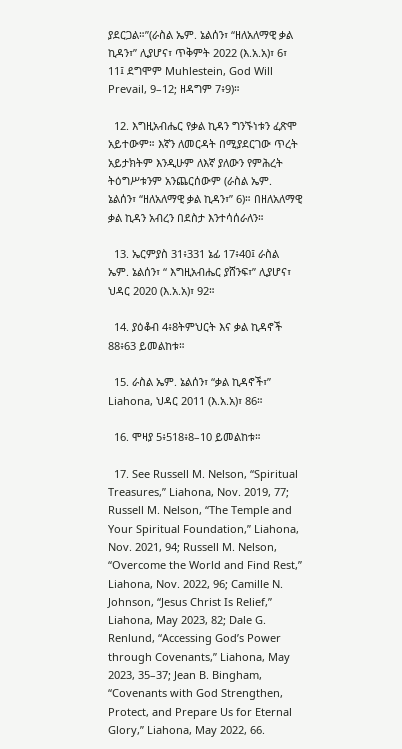ያደርጋል።”(ራስል ኤም. ኔልሰን፣ “ዘለአለማዊ ቃል ኪዳን፣” ሊያሆና፣ ጥቅምት 2022 (እ.አ.አ)፣ 6፣ 11፤ ደግሞም Muhlestein, God Will Prevail, 9–12; ዘዳግም 7፥9)።

  12. እግዚአብሔር የቃል ኪዳን ግንኙነቱን ፈጽሞ አይተውም። እኛን ለመርዳት በሚያደርገው ጥረት አይታክትም እንዲሁም ለእኛ ያለውን የምሕረት ትዕግሥቱንም አንጨርሰውም (ራስል ኤም. ኔልሰን፣ “ዘለአለማዊ ቃል ኪዳን፣” 6)። በዘለአለማዊ ቃል ኪዳን አብረን በደስታ እንተሳሰራለን።

  13. ኤርምያስ 31፥331 ኔፊ 17፥40፤ ራስል ኤም. ኔልሰን፣ “ እግዚአብሔር ያሸንፍ፣” ሊያሆና፣ ህዳር 2020 (እ.አ.አ)፣ 92።

  14. ያዕቆብ 4፥8ትምህርት እና ቃል ኪዳኖች 88፥63 ይመልከቱ።

  15. ራስል ኤም. ኔልሰን፣ “ቃል ኪዳኖች፣” Liahona, ህዳር 2011 (እ.አ.አ)፣ 86።

  16. ሞዛያ 5፥518፥8–10 ይመልከቱ።

  17. See Russell M. Nelson, “Spiritual Treasures,” Liahona, Nov. 2019, 77; Russell M. Nelson, “The Temple and Your Spiritual Foundation,” Liahona, Nov. 2021, 94; Russell M. Nelson, “Overcome the World and Find Rest,” Liahona, Nov. 2022, 96; Camille N. Johnson, “Jesus Christ Is Relief,” Liahona, May 2023, 82; Dale G. Renlund, “Accessing God’s Power through Covenants,” Liahona, May 2023, 35–37; Jean B. Bingham, “Covenants with God Strengthen, Protect, and Prepare Us for Eternal Glory,” Liahona, May 2022, 66.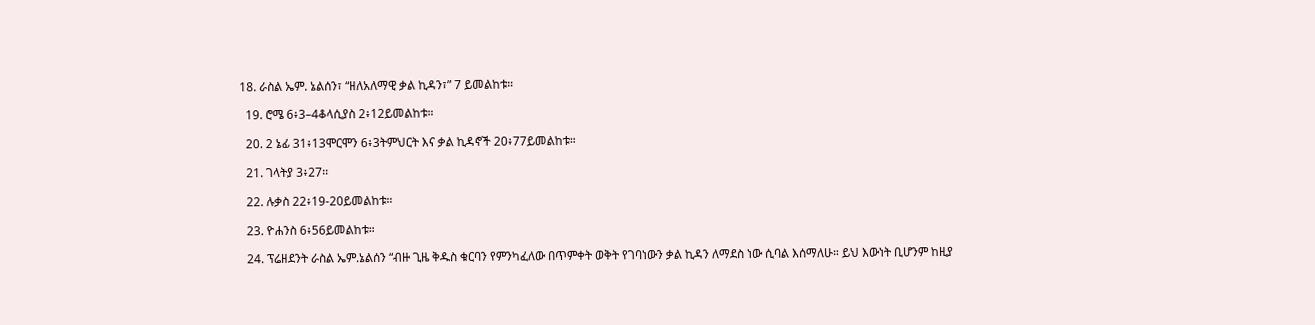18. ራስል ኤም. ኔልሰን፣ “ዘለአለማዊ ቃል ኪዳን፣” 7 ይመልከቱ።

  19. ሮሜ 6፥3–4ቆላሲያስ 2፥12ይመልከቱ።

  20. 2 ኔፊ 31፥13ሞርሞን 6፥3ትምህርት እና ቃል ኪዳኖች 20፥77ይመልከቱ።

  21. ገላትያ 3፥27፡፡

  22. ሉቃስ 22፥19-20ይመልከቱ።

  23. ዮሐንስ 6፥56ይመልከቱ።

  24. ፕሬዘደንት ራስል ኤም.ኔልሰን “ብዙ ጊዜ ቅዱስ ቁርባን የምንካፈለው በጥምቀት ወቅት የገባነውን ቃል ኪዳን ለማደስ ነው ሲባል እሰማለሁ። ይህ እውነት ቢሆንም ከዚያ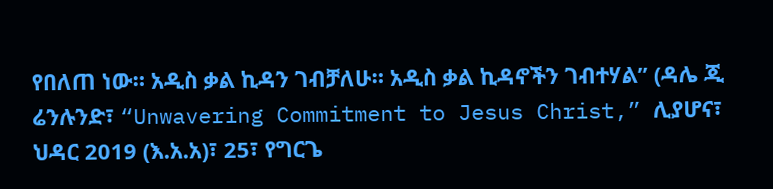የበለጠ ነው። አዲስ ቃል ኪዳን ገብቻለሁ። አዲስ ቃል ኪዳኖችን ገብተሃል” (ዳሌ ጂ ሬንሉንድ፣ “Unwavering Commitment to Jesus Christ,” ሊያሆና፣ ህዳር 2019 (እ.አ.አ)፣ 25፣ የግርጌ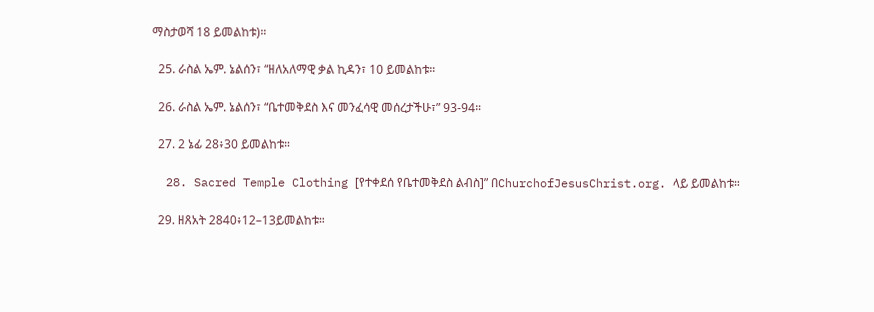ማስታወሻ 18 ይመልከቱ)።

  25. ራስል ኤም. ኔልሰን፣ “ዘለአለማዊ ቃል ኪዳን፣ 10 ይመልከቱ።

  26. ራስል ኤም. ኔልሰን፣ “ቤተመቅደስ እና መንፈሳዊ መሰረታችሁ፣” 93-94።

  27. 2 ኔፊ 28፥30 ይመልከቱ።

  28. Sacred Temple Clothing [የተቀደሰ የቤተመቅደስ ልብስ]” በChurchofJesusChrist.org. ላይ ይመልከቱ።

  29. ዘጸአት 2840፥12–13ይመልከቱ።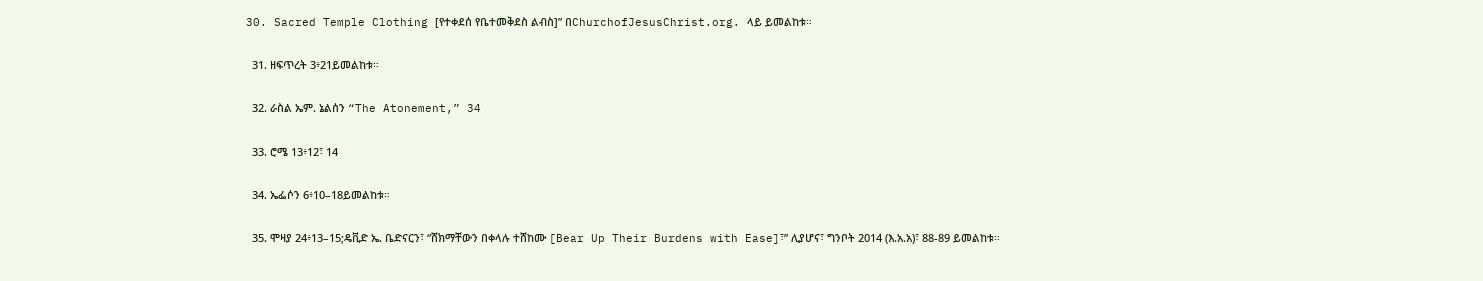30. Sacred Temple Clothing [የተቀደሰ የቤተመቅደስ ልብስ]” በChurchofJesusChrist.org. ላይ ይመልከቱ።

  31. ዘፍጥረት 3፥21ይመልከቱ።

  32. ራስል ኤም. ኔልሰን “The Atonement,” 34

  33. ሮሜ 13፥12፣ 14

  34. ኤፌሶን 6፥10–18ይመልከቱ።

  35. ሞዛያ 24፥13–15;ዴቪድ ኤ. ቤድናርን፣ “ሸክማቸውን በቀላሉ ተሸከሙ [Bear Up Their Burdens with Ease]፣” ሊያሆና፣ ግንቦት 2014 (እ.አ.አ)፣ 88-89 ይመልከቱ።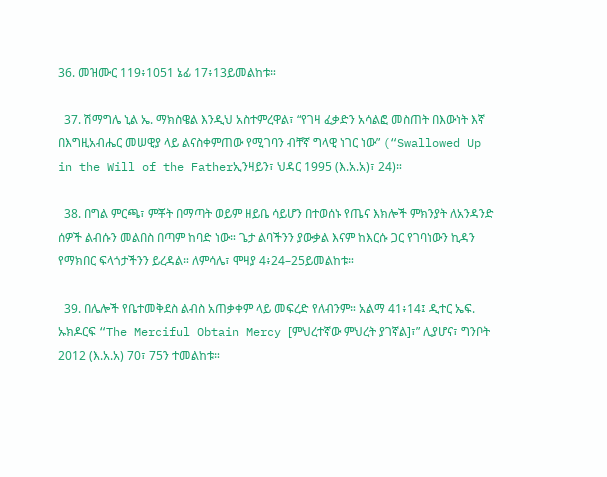36. መዝሙር 119፥1051 ኔፊ 17፥13ይመልከቱ።

  37. ሽማግሌ ኒል ኤ. ማክስዌል እንዲህ አስተምረዋል፣ “የገዛ ፈቃድን አሳልፎ መስጠት በእውነት እኛ በእግዚአብሔር መሠዊያ ላይ ልናስቀምጠው የሚገባን ብቸኛ ግላዊ ነገር ነው” (“Swallowed Up in the Will of the Fatherኢንዛይን፣ ህዳር 1995 (እ.አ.አ)፣ 24)።

  38. በግል ምርጫ፣ ምቾት በማጣት ወይም ዘይቤ ሳይሆን በተወሰኑ የጤና እክሎች ምክንያት ለአንዳንድ ሰዎች ልብሱን መልበስ በጣም ከባድ ነው። ጌታ ልባችንን ያውቃል እናም ከእርሱ ጋር የገባነውን ኪዳን የማክበር ፍላጎታችንን ይረዳል። ለምሳሌ፣ ሞዛያ 4፥24–25ይመልከቱ።

  39. በሌሎች የቤተመቅደስ ልብስ አጠቃቀም ላይ መፍረድ የለብንም። አልማ 41፥14፤ ዲተር ኤፍ. ኡክዶርፍ “The Merciful Obtain Mercy [ምህረተኛው ምህረት ያገኛል]፣” ሊያሆና፣ ግንቦት 2012 (እ.አ.አ) 70፣ 75ን ተመልከቱ።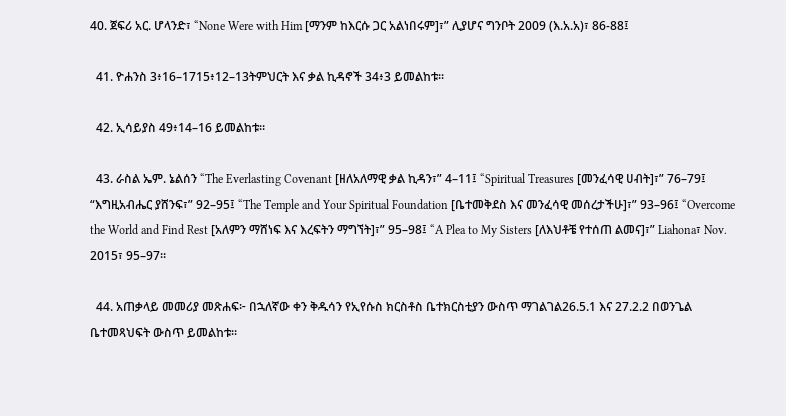40. ጀፍሪ አር. ሆላንድ፣ “None Were with Him [ማንም ከእርሱ ጋር አልነበሩም]፣” ሊያሆና ግንቦት 2009 (እ.አ.አ)፣ 86-88፤

  41. ዮሐንስ 3፥16–1715፥12–13ትምህርት እና ቃል ኪዳኖች 34፥3 ይመልከቱ።

  42. ኢሳይያስ 49፥14–16 ይመልከቱ።

  43. ራስል ኤም. ኔልሰን “The Everlasting Covenant [ዘለአለማዊ ቃል ኪዳን፣” 4–11፤ “Spiritual Treasures [መንፈሳዊ ሀብት]፣” 76–79፤ “እግዚአብሔር ያሸንፍ፣” 92–95፤ “The Temple and Your Spiritual Foundation [ቤተመቅደስ እና መንፈሳዊ መሰረታችሁ]፣” 93–96፤ “Overcome the World and Find Rest [አለምን ማሸነፍ እና እረፍትን ማግኘት]፣” 95–98፤ “A Plea to My Sisters [ለእህቶቼ የተሰጠ ልመና]፣” Liahona፣ Nov. 2015፣ 95–97።

  44. አጠቃላይ መመሪያ መጽሐፍ፦ በኋለኛው ቀን ቅዱሳን የኢየሱስ ክርስቶስ ቤተክርስቲያን ውስጥ ማገልገል26.5.1 እና 27.2.2 በወንጌል ቤተመጻህፍት ውስጥ ይመልከቱ።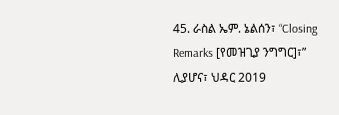45. ራስል ኤም. ኔልሰን፣ “Closing Remarks [የመዝጊያ ንግግር]፣” ሊያሆና፣ ህዳር 2019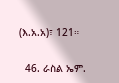(እ.አ.አ)፣ 121።

  46. ራስል ኤም.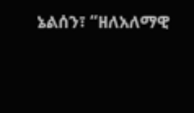ኔልሰን፣ “ዘለአለማዊ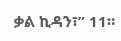ቃል ኪዳን፣” 11።